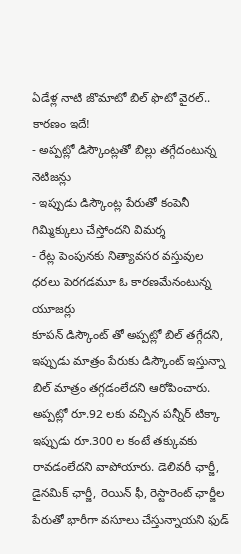ఏడేళ్ల నాటి జొమాటో బిల్ ఫొటో వైరల్.. కారణం ఇదే!
- అప్పట్లో డిస్కౌంట్లతో బిల్లు తగ్గేదంటున్న నెటిజన్లు
- ఇప్పుడు డిస్కౌంట్ల పేరుతో కంపెనీ గిమ్మిక్కులు చేస్తోందని విమర్శ
- రేట్ల పెంపునకు నిత్యావసర వస్తువుల ధరలు పెరగడమూ ఓ కారణమేనంటున్న యూజర్లు
కూపన్ డిస్కౌంట్ తో అప్పట్లో బిల్ తగ్గేదని, ఇప్పుడు మాత్రం పేరుకు డిస్కౌంట్ ఇస్తున్నా బిల్ మాత్రం తగ్గడంలేదని ఆరోపించారు. అప్పట్లో రూ.92 లకు వచ్చిన పన్నీర్ టిక్కా ఇప్పుడు రూ.300 ల కంటే తక్కువకు రావడంలేదని వాపోయారు. డెలివరీ ఛార్జీ, డైనమిక్ ఛార్జీ, రెయిన్ ఫీ, రెస్టారెంట్ ఛార్జీల పేరుతో భారీగా వసూలు చేస్తున్నాయని ఫుడ్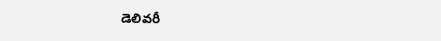డెలివరీ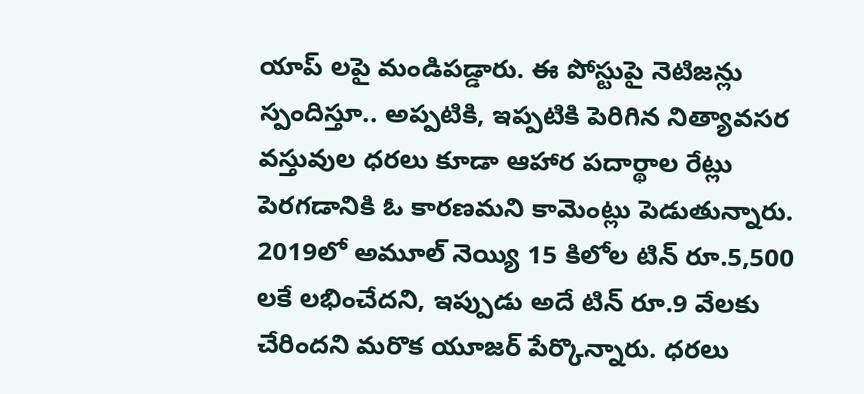యాప్ లపై మండిపడ్డారు. ఈ పోస్టుపై నెటిజన్లు స్పందిస్తూ.. అప్పటికి, ఇప్పటికి పెరిగిన నిత్యావసర వస్తువుల ధరలు కూడా ఆహార పదార్థాల రేట్లు పెరగడానికి ఓ కారణమని కామెంట్లు పెడుతున్నారు. 2019లో అమూల్ నెయ్యి 15 కిలోల టిన్ రూ.5,500 లకే లభించేదని, ఇప్పుడు అదే టిన్ రూ.9 వేలకు చేరిందని మరొక యూజర్ పేర్కొన్నారు. ధరలు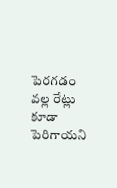పెరగడం వల్ల రేట్లు కూడా పెరిగాయని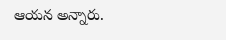ఆయన అన్నారు.